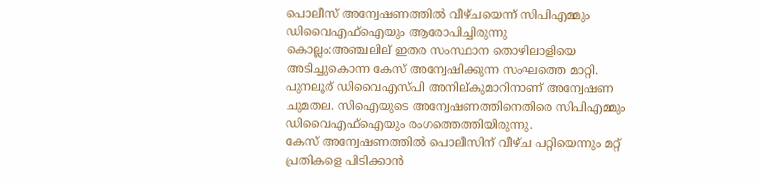പൊലീസ് അന്വേഷണത്തില്‍ വീഴ്ചയെന്ന് സിപിഎമ്മും ഡിവൈഎഫ്ഐയും ആരോപിച്ചിരുന്നു
കൊല്ലം:അഞ്ചലില് ഇതര സംസ്ഥാന തൊഴിലാളിയെ അടിച്ചുകൊന്ന കേസ് അന്വേഷിക്കുന്ന സംഘത്തെ മാറ്റി. പുനലൂര് ഡിവൈഎസ്പി അനില്കുമാറിനാണ് അന്വേഷണ ചുമതല. സിഐയുടെ അന്വേഷണത്തിനെതിരെ സിപിഎമ്മും ഡിവൈഎഫ്ഐയും രംഗത്തെത്തിയിരുന്നു.
കേസ് അന്വേഷണത്തിൽ പൊലീസിന് വീഴ്ച പറ്റിയെന്നും മറ്റ് പ്രതികളെ പിടിക്കാൻ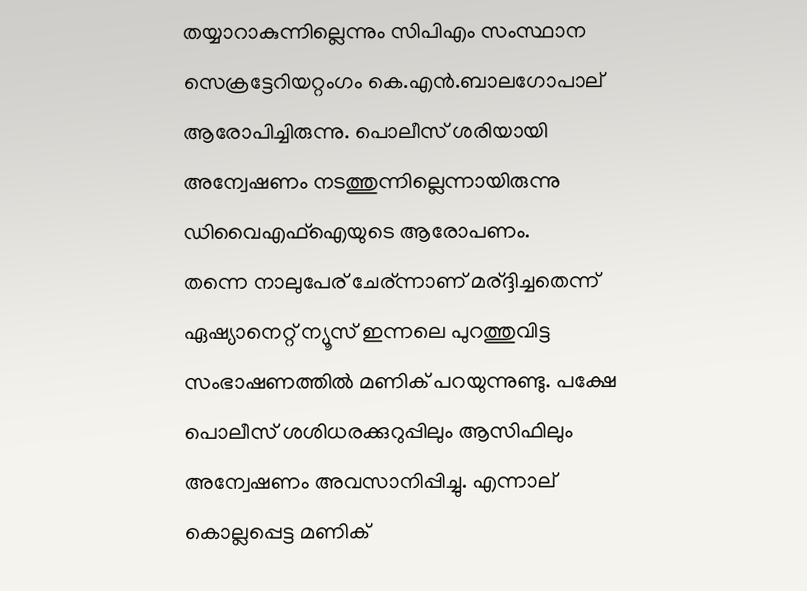തയ്യാറാകുന്നില്ലെന്നും സിപിഎം സംസ്ഥാന സെക്രട്ടേറിയറ്റംഗം കെ.എൻ.ബാലഗോപാല് ആരോപിച്ചിരുന്നു. പൊലീസ് ശരിയായി അന്വേഷണം നടത്തുന്നില്ലെന്നായിരുന്നു ഡിവൈഎഫ്ഐയുടെ ആരോപണം.
തന്നെ നാലുപേര് ചേര്ന്നാണ് മര്ദ്ദിച്ചതെന്ന് ഏഷ്യാനെറ്റ് ന്യൂസ് ഇന്നലെ പുറത്തുവിട്ട സംഭാഷണത്തിൽ മണിക് പറയുന്നുണ്ടു. പക്ഷേ പൊലീസ് ശശിധരക്കുറുപ്പിലും ആസിഫിലും അന്വേഷണം അവസാനിപ്പിച്ചു. എന്നാല് കൊല്ലപ്പെട്ട മണിക്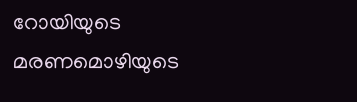റോയിയുടെ മരണമൊഴിയുടെ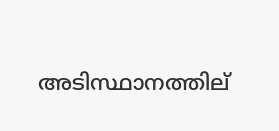അടിസ്ഥാനത്തില്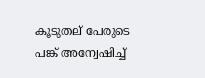കൂടുതല് പേരുടെ പങ്ക് അന്വേഷിച്ച്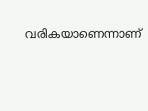വരികയാണെന്നാണ്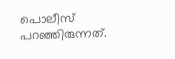പൊലീസ് പറഞ്ഞിരുന്നത്.